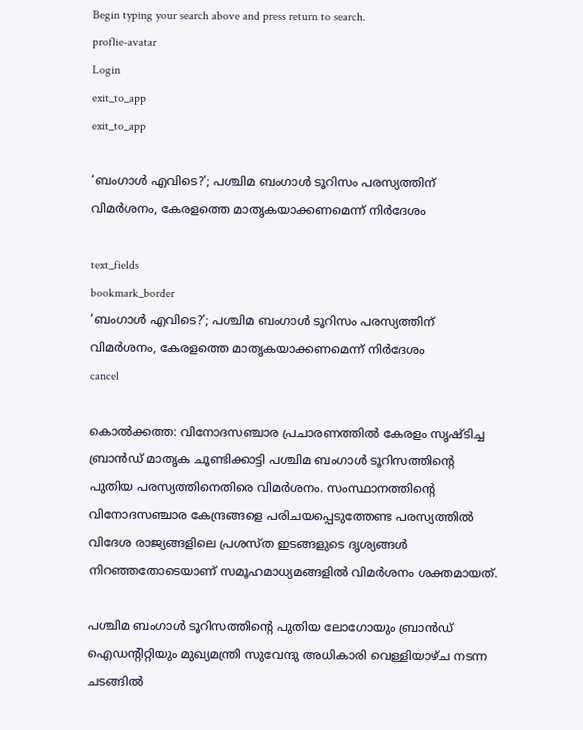Begin typing your search above and press return to search.
proflie-avatar
Login
exit_to_app
exit_to_app

‘ബംഗാൾ എവിടെ?’; പശ്ചിമ ബംഗാൾ ടൂറിസം പരസ്യത്തിന് വിമർശനം, കേരളത്തെ മാതൃകയാക്കണമെന്ന് നിർദേശം

text_fields
bookmark_border
‘ബംഗാൾ എവിടെ?’; പശ്ചിമ ബംഗാൾ ടൂറിസം പരസ്യത്തിന് വിമർശനം, കേരളത്തെ മാതൃകയാക്കണമെന്ന് നിർദേശം
cancel

കൊൽക്കത്ത: വിനോദസഞ്ചാര പ്രചാരണത്തിൽ കേരളം സൃഷ്ടിച്ച ബ്രാൻഡ് മാതൃക ചൂണ്ടിക്കാട്ടി പശ്ചിമ ബംഗാൾ ടൂറിസത്തിന്റെ പുതിയ പരസ്യത്തിനെതിരെ വിമർശനം. സംസ്ഥാനത്തിന്റെ വിനോദസഞ്ചാര കേന്ദ്രങ്ങളെ പരിചയപ്പെടുത്തേണ്ട പരസ്യത്തിൽ വിദേശ രാജ്യങ്ങളിലെ പ്രശസ്ത ഇടങ്ങളുടെ ദൃശ്യങ്ങൾ നിറഞ്ഞതോടെയാണ് സമൂഹമാധ്യമങ്ങളിൽ വിമർശനം ശക്തമായത്.

പശ്ചിമ ബംഗാൾ ടൂറിസത്തിന്റെ പുതിയ ലോഗോയും ബ്രാൻഡ് ഐഡന്റിറ്റിയും മുഖ്യമന്ത്രി സുവേന്ദു അധികാരി വെള്ളിയാഴ്ച നടന്ന ചടങ്ങിൽ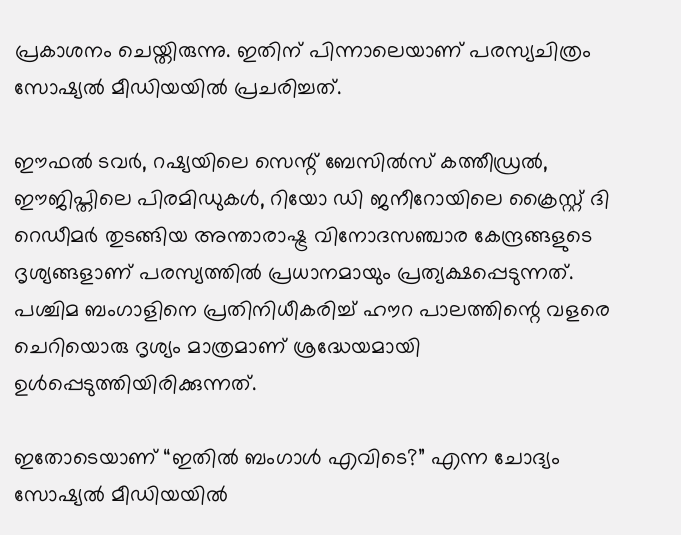പ്രകാശനം ചെയ്തിരുന്നു. ഇതിന് പിന്നാലെയാണ് പരസ്യചിത്രം സോഷ്യൽ മീഡിയയിൽ പ്രചരിച്ചത്.

ഈഫൽ ടവർ, റഷ്യയിലെ സെന്റ് ബേസിൽസ് കത്തീഡ്രൽ, ഈജിപ്തിലെ പിരമിഡുകൾ, റിയോ ഡി ജനീറോയിലെ ക്രൈസ്റ്റ് ദി റെഡീമർ തുടങ്ങിയ അന്താരാഷ്ട്ര വിനോദസഞ്ചാര കേന്ദ്രങ്ങളുടെ ദൃശ്യങ്ങളാണ് പരസ്യത്തിൽ പ്രധാനമായും പ്രത്യക്ഷപ്പെടുന്നത്. പശ്ചിമ ബംഗാളിനെ പ്രതിനിധീകരിച്ച് ഹൗറ പാലത്തിന്റെ വളരെ ചെറിയൊരു ദൃശ്യം മാത്രമാണ് ശ്രദ്ധേയമായി ഉൾപ്പെടുത്തിയിരിക്കുന്നത്.

ഇതോടെയാണ് “ഇതിൽ ബംഗാൾ എവിടെ?” എന്ന ചോദ്യം സോഷ്യൽ മീഡിയയിൽ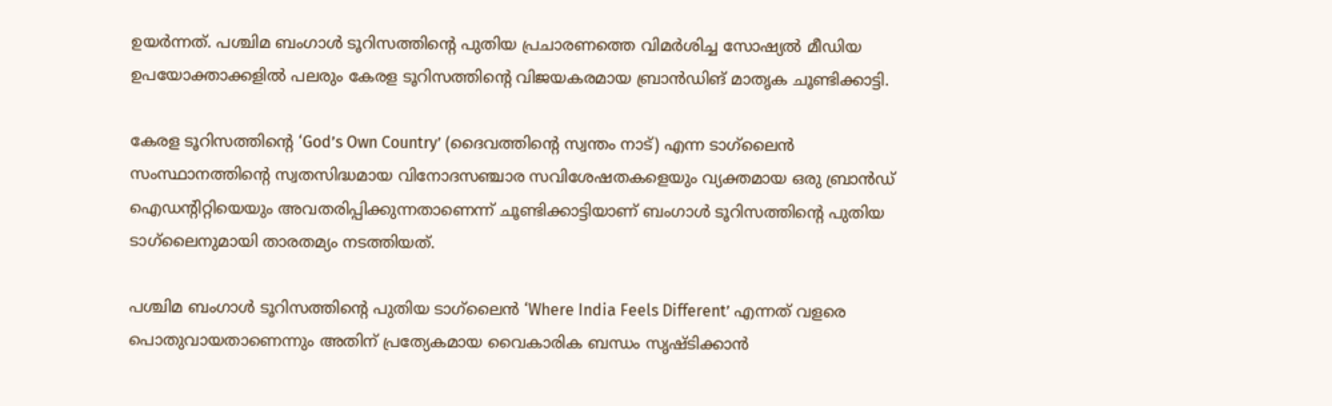ഉയർന്നത്. പശ്ചിമ ബംഗാൾ ടൂറിസത്തിന്റെ പുതിയ പ്രചാരണത്തെ വിമർശിച്ച സോഷ്യൽ മീഡിയ ഉപയോക്താക്കളിൽ പലരും കേരള ടൂറിസത്തിന്റെ വിജയകരമായ ബ്രാൻഡിങ് മാതൃക ചൂണ്ടിക്കാട്ടി.

കേരള ടൂറിസത്തിന്റെ ‘God’s Own Country’ (ദൈവത്തിന്റെ സ്വന്തം നാട്) എന്ന ടാഗ്‌ലൈൻ സംസ്ഥാനത്തിന്റെ സ്വതസിദ്ധമായ വിനോദസഞ്ചാര സവിശേഷതകളെയും വ്യക്തമായ ഒരു ബ്രാൻഡ് ഐഡന്റിറ്റിയെയും അവതരിപ്പിക്കുന്നതാണെന്ന് ചൂണ്ടിക്കാട്ടിയാണ് ബംഗാൾ ടൂറിസത്തിന്റെ പുതിയ ടാഗ്‌ലൈനുമായി താരതമ്യം നടത്തിയത്.

പശ്ചിമ ബംഗാൾ ടൂറിസത്തിന്റെ പുതിയ ടാഗ്‌ലൈൻ ‘Where India Feels Different’ എന്നത് വളരെ പൊതുവായതാണെന്നും അതിന് പ്രത്യേകമായ വൈകാരിക ബന്ധം സൃഷ്ടിക്കാൻ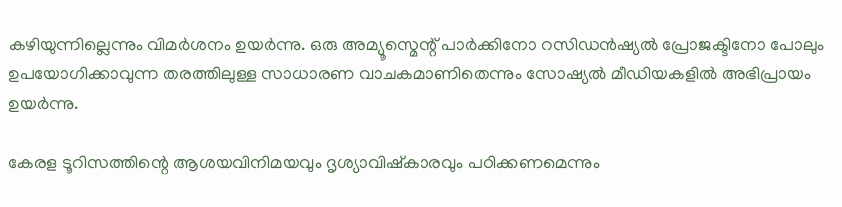കഴിയുന്നില്ലെന്നും വിമർശനം ഉയർന്നു. ഒരു അമ്യൂസ്മെന്റ് പാർക്കിനോ റസിഡൻഷ്യൽ പ്രോജക്ടിനോ പോലും ഉപയോഗിക്കാവുന്ന തരത്തിലുള്ള സാധാരണ വാചകമാണിതെന്നും സോഷ്യൽ മീഡിയകളിൽ അഭിപ്രായം ഉയർന്നു.

കേരള ടൂറിസത്തിന്റെ ആശയവിനിമയവും ദൃശ്യാവിഷ്കാരവും പഠിക്കണമെന്നും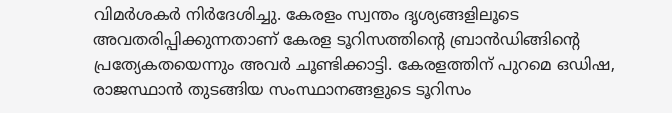വിമർശകർ നിർദേശിച്ചു. കേരളം സ്വന്തം ദൃശ്യങ്ങളിലൂടെ അവതരിപ്പിക്കുന്നതാണ് കേരള ടൂറിസത്തിന്റെ ബ്രാൻഡിങ്ങിന്റെ പ്രത്യേകതയെന്നും അവർ ചൂണ്ടിക്കാട്ടി. കേരളത്തിന് പുറമെ ഒഡിഷ, രാജസ്ഥാൻ തുടങ്ങിയ സംസ്ഥാനങ്ങളുടെ ടൂറിസം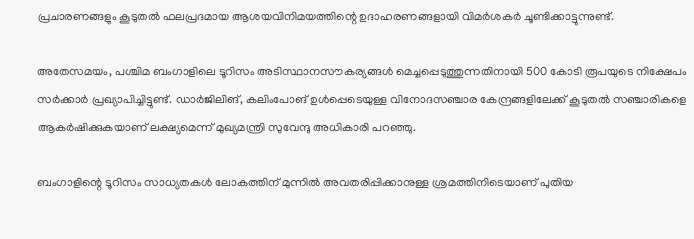പ്രചാരണങ്ങളും കൂടുതൽ ഫലപ്രദമായ ആശയവിനിമയത്തിന്റെ ഉദാഹരണങ്ങളായി വിമർശകർ ചൂണ്ടിക്കാട്ടുന്നുണ്ട്.

അതേസമയം, പശ്ചിമ ബംഗാളിലെ ടൂറിസം അടിസ്ഥാനസൗകര്യങ്ങൾ മെച്ചപ്പെടുത്തുന്നതിനായി 500 കോടി രൂപയുടെ നിക്ഷേപം സർക്കാർ പ്രഖ്യാപിച്ചിട്ടുണ്ട്. ഡാർജിലിങ്, കലിംപോങ് ഉൾപ്പെടെയുള്ള വിനോദസഞ്ചാര കേന്ദ്രങ്ങളിലേക്ക് കൂടുതൽ സഞ്ചാരികളെ ആകർഷിക്കുകയാണ് ലക്ഷ്യമെന്ന് മുഖ്യമന്ത്രി സുവേന്ദു അധികാരി പറഞ്ഞു.

ബംഗാളിന്റെ ടൂറിസം സാധ്യതകൾ ലോകത്തിന് മുന്നിൽ അവതരിപ്പിക്കാനുള്ള ശ്രമത്തിനിടെയാണ് പുതിയ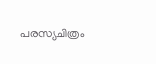പരസ്യചിത്രം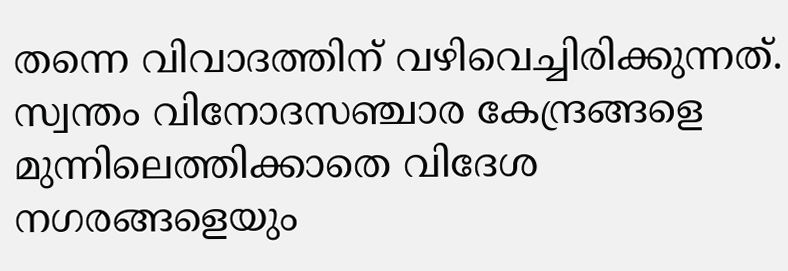തന്നെ വിവാദത്തിന് വഴിവെച്ചിരിക്കുന്നത്. സ്വന്തം വിനോദസഞ്ചാര കേന്ദ്രങ്ങളെ മുന്നിലെത്തിക്കാതെ വിദേശ നഗരങ്ങളെയും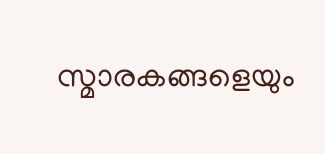സ്മാരകങ്ങളെയും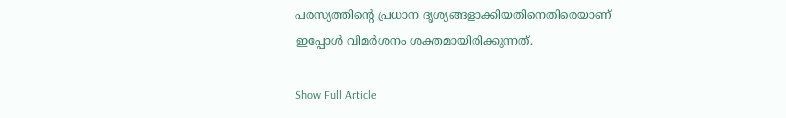പരസ്യത്തിന്റെ പ്രധാന ദൃശ്യങ്ങളാക്കിയതിനെതിരെയാണ് ഇപ്പോൾ വിമർശനം ശക്തമായിരിക്കുന്നത്.

Show Full Article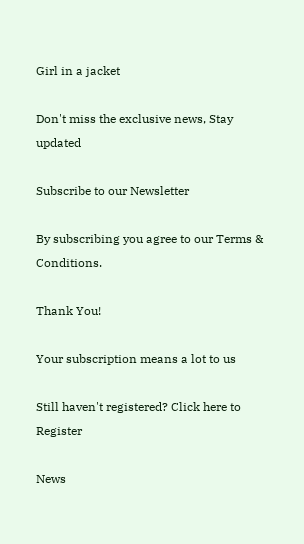Girl in a jacket

Don't miss the exclusive news, Stay updated

Subscribe to our Newsletter

By subscribing you agree to our Terms & Conditions.

Thank You!

Your subscription means a lot to us

Still haven't registered? Click here to Register

News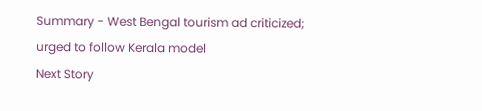Summary - West Bengal tourism ad criticized; urged to follow Kerala model
Next Story